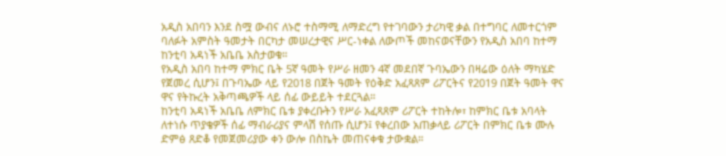አዲስ አበባን እንደ ስሟ ውብና ለኑሮ ተስማሚ ለማድረግ የተገባውን ታሪካዊ ቃል በተግባር ለመተርጎም ባለፉት አምስት ዓመታት በርካታ መሠረታዊና ሥር-ነቀል ለውጦች መከናወናቸውን የአዲስ አበባ ከተማ ከንቲባ አዳነች አቤቤ አስታወቁ።
የአዲስ አበባ ከተማ ምክር ቤት 5ኛ ዓመት የሥራ ዘመን 4ኛ መደበኛ ጉባኤውን በዛሬው ዕለት ማካሄድ የጀመረ ሲሆን፤ በጉባኤው ላይ የ2018 በጀት ዓመት የዕቅድ አፈጻጸም ሪፖርትና የ2019 በጀት ዓመት ዋና ዋና የትኩረት አቅጣጫዎች ላይ ሰፊ ውይይት ተደርጓል።
ከንቲባ አዳነች አቤቤ ለምክር ቤቱ ያቀረቡትን የሥራ አፈጻጸም ሪፖርት ተከትሎ፣ ከምክር ቤቱ አባላት ለተነሱ ጥያቄዎች ሰፊ ማብራሪያና ምላሽ የሰጡ ሲሆን፤ የቀረበው አጠቃላይ ሪፖርት በምክር ቤቱ ሙሉ ድምፅ ጸድቆ የመጀመሪያው ቀን ውሎ በስኬት መጠናቀቁ ታውቋል።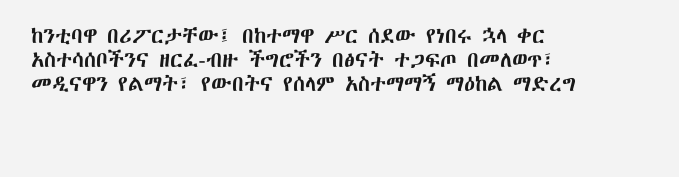ከንቲባዋ በሪፖርታቸው፤ በከተማዋ ሥር ሰደው የነበሩ ኋላ ቀር አስተሳሰቦችንና ዘርፈ-ብዙ ችግሮችን በፅናት ተጋፍጦ በመለወጥ፣ መዲናዋን የልማት፣ የውበትና የሰላም አስተማማኝ ማዕከል ማድረግ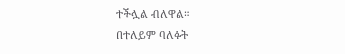ተችሏል ብለዋል።
በተለይም ባለፉት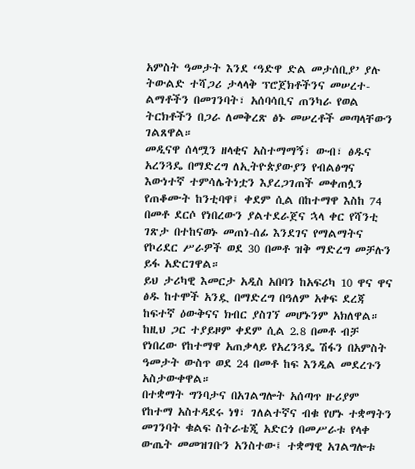አምስት ዓመታት እንደ ‘ዓድዋ ድል መታሰቢያ’ ያሉ ትውልድ ተሻጋሪ ታላላቅ ፕሮጀክቶችንና መሠረተ-ልማቶችን በመገንባት፣ አሰባሳቢና ጠንካራ የወል ትርክቶችን በጋራ ለመቅረጽ ፅኑ መሠረቶች መጣላቸውን ገልጸዋል።
መዲናዋ ሰላሟን ዘላቂና አስተማማኝ፣ ውብ፣ ፅዱና አረንጓዴ በማድረግ ለኢትዮጵያውያን የብልፅግና እውነተኛ ተምሳሌትነቷን እያረጋገጠች መቀጠሏን የጠቆሙት ከንቲባዋ፤ ቀደም ሲል በከተማዋ እስከ 74 በመቶ ደርሶ የነበረውን ያልተደራጀና ኋላ ቀር የሻንቲ ገጽታ በተከናወኑ መጠነ-ሰፊ እንደገና የማልማትና የኮሪደር ሥራዎች ወደ 30 በመቶ ዝቅ ማድረግ መቻሉን ይፋ አድርገዋል።
ይህ ታሪካዊ እመርታ አዲስ አበባን ከአፍሪካ 10 ዋና ዋና ፅዱ ከተሞች አንዷ በማድረግ በዓለም አቀፍ ደረጃ ከፍተኛ ዕውቅናና ክብር ያስገኘ መሆኑንም አክለዋል። ከዚህ ጋር ተያይዞም ቀደም ሲል 2.8 በመቶ ብቻ የነበረው የከተማዋ አጠቃላይ የአረንጓዴ ሽፋን በአምስት ዓመታት ውስጥ ወደ 24 በመቶ ከፍ እንዲል መደረጉን አስታውቀዋል።
በተቋማት ግንባታና በአገልግሎት አሰጣጥ ዙሪያም የከተማ አስተዳደሩ ነፃ፣ ገለልተኛና ብቁ የሆኑ ተቋማትን መገንባት ቁልፍ ስትራቴጂ አድርጎ በመሥራቱ የላቀ ውጤት መመዝገቡን አንስተው፤ ተቋማዊ አገልግሎቱ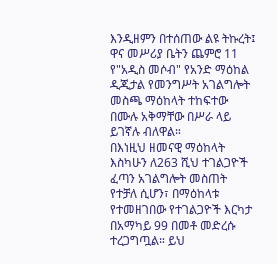እንዲዘምን በተሰጠው ልዩ ትኩረት፤ ዋና መሥሪያ ቤትን ጨምሮ 11 የ"አዲስ መሶብ" የአንድ ማዕከል ዲጂታል የመንግሥት አገልግሎት መስጫ ማዕከላት ተከፍተው በሙሉ አቅማቸው በሥራ ላይ ይገኛሉ ብለዋል።
በእነዚህ ዘመናዊ ማዕከላት እስካሁን ለ263 ሺህ ተገልጋዮች ፈጣን አገልግሎት መስጠት የተቻለ ሲሆን፣ በማዕከላቱ የተመዘገበው የተገልጋዮች እርካታ በአማካይ 99 በመቶ መድረሱ ተረጋግጧል። ይህ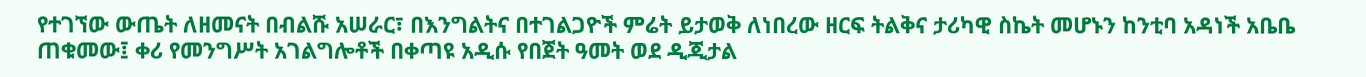የተገኘው ውጤት ለዘመናት በብልሹ አሠራር፣ በእንግልትና በተገልጋዮች ምሬት ይታወቅ ለነበረው ዘርፍ ትልቅና ታሪካዊ ስኬት መሆኑን ከንቲባ አዳነች አቤቤ ጠቁመው፤ ቀሪ የመንግሥት አገልግሎቶች በቀጣዩ አዲሱ የበጀት ዓመት ወደ ዲጂታል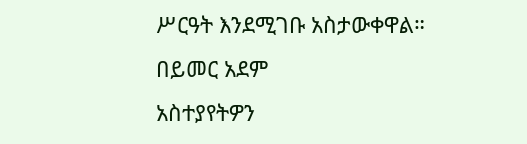ሥርዓት እንደሚገቡ አስታውቀዋል።
በይመር አደም
አስተያየትዎን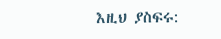እዚህ ያስፍሩ: